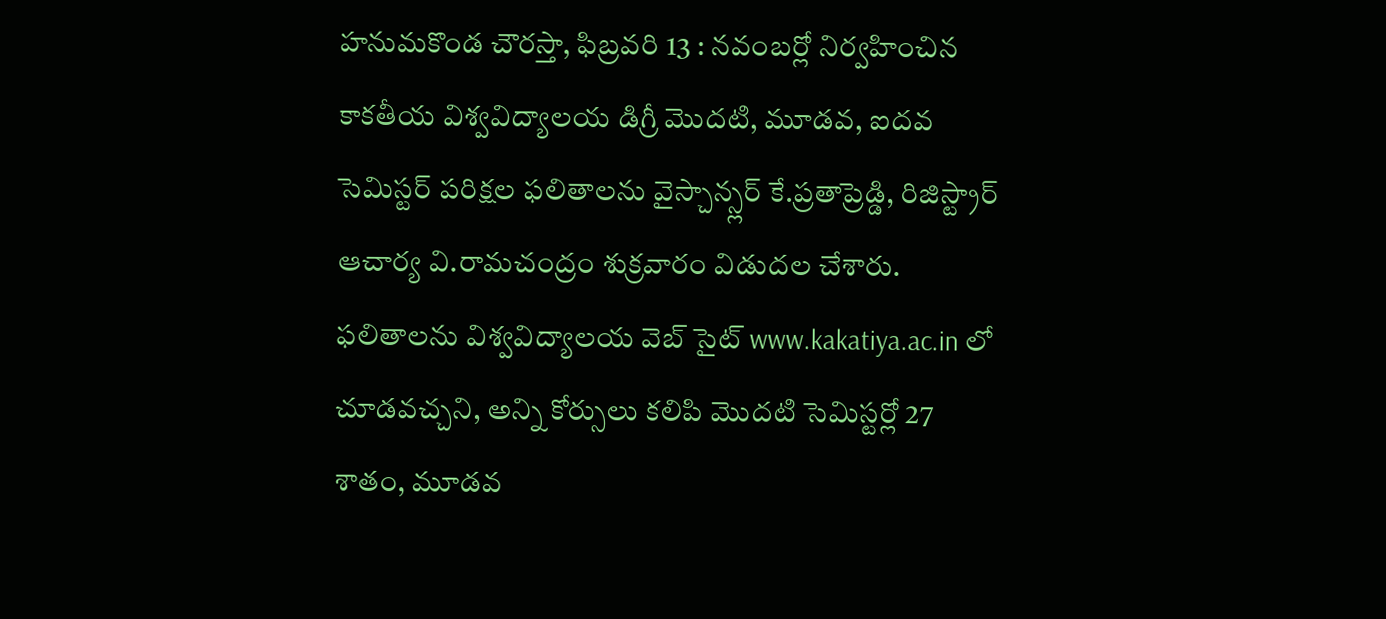హనుమకొండ చౌరస్తా, ఫిబ్రవరి 13 : నవంబర్లో నిర్వహించిన కాకతీయ విశ్వవిద్యాలయ డిగ్రీ మొదటి, మూడవ, ఐదవ సెమిస్టర్ పరిక్షల ఫలితాలను వైస్చాన్స్లర్ కే.ప్రతాప్రెడ్డి, రిజిస్ట్రార్ ఆచార్య వి.రామచంద్రం శుక్రవారం విడుదల చేశారు. ఫలితాలను విశ్వవిద్యాలయ వెబ్ సైట్ www.kakatiya.ac.in లో చూడవచ్చని, అన్ని కోర్సులు కలిపి మొదటి సెమిస్టర్లో 27 శాతం, మూడవ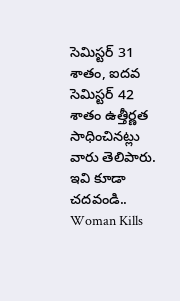సెమిస్టర్ 31 శాతం, ఐదవ సెమిస్టర్ 42 శాతం ఉత్తీర్ణత సాధించినట్లు వారు తెలిపారు.
ఇవి కూడా చదవండి..
Woman Kills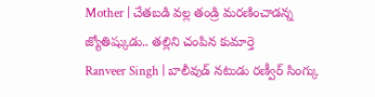Mother | చేతబడి వల్ల తండ్రి మరణించాడన్న జ్యోతిష్కుడు.. తల్లిని చంపిన కుమార్తె
Ranveer Singh | బాలీవుడ్ నటుడు రణ్వీర్ సింగ్కు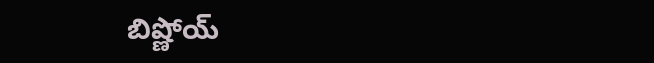బిష్ణోయ్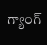గ్యాంగ్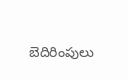బెదిరింపులు